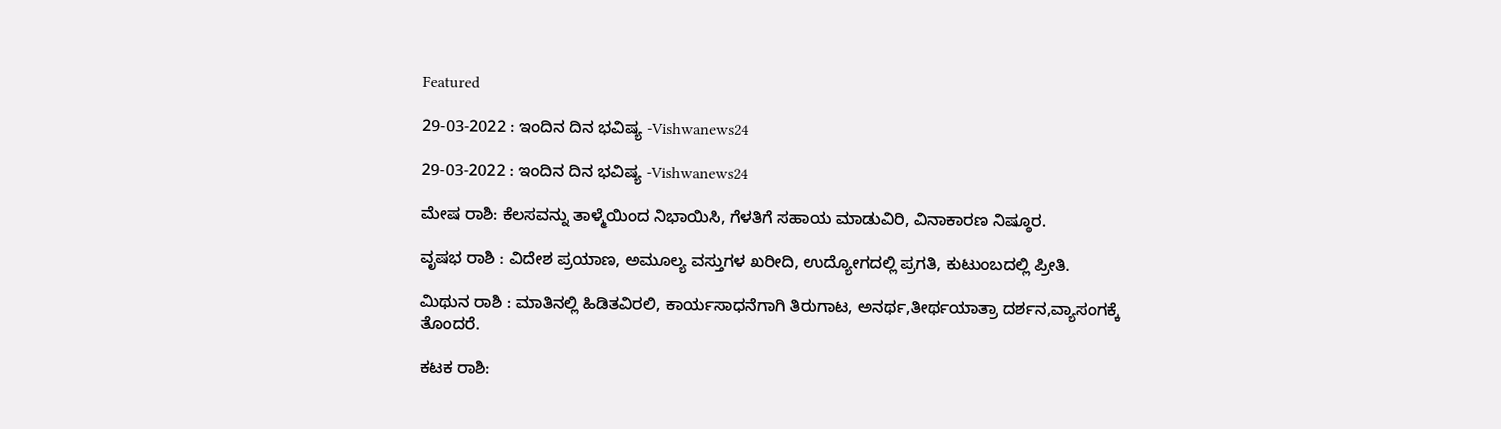Featured

29-03-2022 : ಇಂದಿನ ದಿನ ಭವಿಷ್ಯ -Vishwanews24

29-03-2022 : ಇಂದಿನ ದಿನ ಭವಿಷ್ಯ -Vishwanews24

ಮೇಷ ರಾಶಿ: ಕೆಲಸವನ್ನು ತಾಳ್ಮೆಯಿಂದ ನಿಭಾಯಿಸಿ, ಗೆಳತಿಗೆ ಸಹಾಯ ಮಾಡುವಿರಿ, ವಿನಾಕಾರಣ ನಿಷ್ಠೂರ.

ವೃಷಭ ರಾಶಿ : ವಿದೇಶ ಪ್ರಯಾಣ, ಅಮೂಲ್ಯ ವಸ್ತುಗಳ ಖರೀದಿ, ಉದ್ಯೋಗದಲ್ಲಿ ಪ್ರಗತಿ, ಕುಟುಂಬದಲ್ಲಿ ಪ್ರೀತಿ.

ಮಿಥುನ ರಾಶಿ : ಮಾತಿನಲ್ಲಿ ಹಿಡಿತವಿರಲಿ, ಕಾರ್ಯಸಾಧನೆಗಾಗಿ ತಿರುಗಾಟ, ಅನರ್ಥ,ತೀರ್ಥಯಾತ್ರಾ ದರ್ಶನ,ವ್ಯಾಸಂಗಕ್ಕೆ ತೊಂದರೆ.

ಕಟಕ ರಾಶಿ: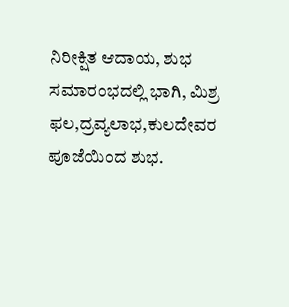ನಿರೀಕ್ಷಿತ ಆದಾಯ, ಶುಭ ಸಮಾರಂಭದಲ್ಲಿ ಭಾಗಿ, ಮಿಶ್ರ ಫಲ,ದ್ರವ್ಯಲಾಭ,ಕುಲದೇವರ ಪೂಜೆಯಿಂದ ಶುಭ.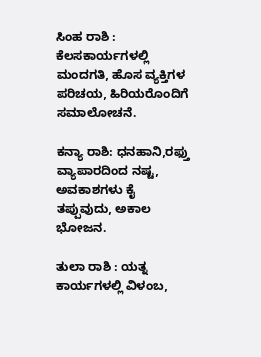ಸಿಂಹ ರಾಶಿ : ಕೆಲಸಕಾರ್ಯಗಳಲ್ಲಿ ಮಂದಗತಿ, ಹೊಸ ವ್ಯಕ್ತಿಗಳ ಪರಿಚಯ, ಹಿರಿಯರೊಂದಿಗೆ ಸಮಾಲೋಚನೆ.

ಕನ್ಯಾ ರಾಶಿ: ಧನಹಾನಿ,ರಫ್ತು ವ್ಯಾಪಾರದಿಂದ ನಷ್ಟ, ಅವಕಾಶಗಳು ಕೈ ತಪ್ಪುವುದು, ಅಕಾಲ ಭೋಜನ.

ತುಲಾ ರಾಶಿ : ಯತ್ನ ಕಾರ್ಯಗಳಲ್ಲಿ ವಿಳಂಬ,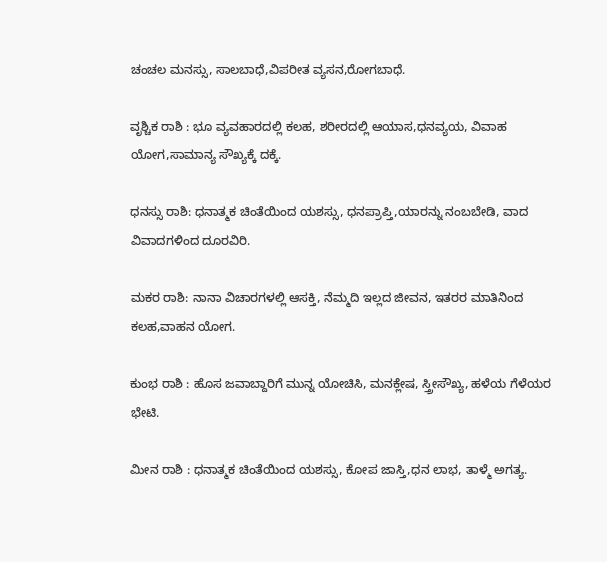ಚಂಚಲ ಮನಸ್ಸು, ಸಾಲಬಾಧೆ,ವಿಪರೀತ ವ್ಯಸನ,ರೋಗಬಾಧೆ.

ವೃಶ್ಚಿಕ ರಾಶಿ : ಭೂ ವ್ಯವಹಾರದಲ್ಲಿ ಕಲಹ, ಶರೀರದಲ್ಲಿ ಆಯಾಸ,ಧನವ್ಯಯ, ವಿವಾಹ ಯೋಗ,ಸಾಮಾನ್ಯ ಸೌಖ್ಯಕ್ಕೆ ದಕ್ಕೆ.

ಧನಸ್ಸು ರಾಶಿ: ಧನಾತ್ಮಕ ಚಿಂತೆಯಿಂದ ಯಶಸ್ಸು, ಧನಪ್ರಾಪ್ತಿ,ಯಾರನ್ನು ನಂಬಬೇಡಿ, ವಾದ ವಿವಾದಗಳಿಂದ ದೂರವಿರಿ.

ಮಕರ ರಾಶಿ: ನಾನಾ ವಿಚಾರಗಳಲ್ಲಿ ಆಸಕ್ತಿ, ನೆಮ್ಮದಿ ಇಲ್ಲದ ಜೀವನ, ಇತರರ ಮಾತಿನಿಂದ ಕಲಹ,ವಾಹನ ಯೋಗ.

ಕುಂಭ ರಾಶಿ : ಹೊಸ ಜವಾಬ್ದಾರಿಗೆ ಮುನ್ನ ಯೋಚಿಸಿ, ಮನಕ್ಲೇಷ, ಸ್ತ್ರೀಸೌಖ್ಯ, ಹಳೆಯ ಗೆಳೆಯರ ಭೇಟಿ.

ಮೀನ ರಾಶಿ : ಧನಾತ್ಮಕ ಚಿಂತೆಯಿಂದ ಯಶಸ್ಸು, ಕೋಪ ಜಾಸ್ತಿ,ಧನ ಲಾಭ, ತಾಳ್ಮೆ ಅಗತ್ಯ.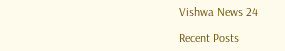Vishwa News 24

Recent Posts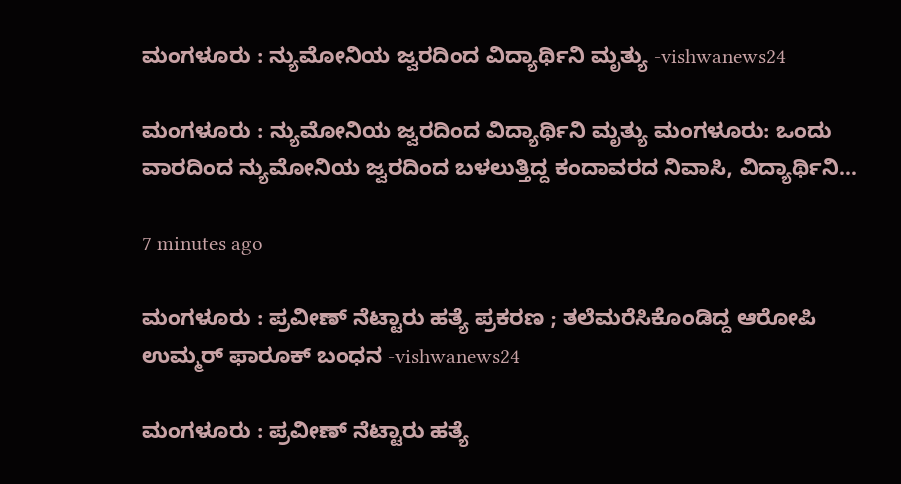ಮಂಗಳೂರು : ನ್ಯುಮೋನಿಯ ಜ್ವರದಿಂದ ವಿದ್ಯಾರ್ಥಿನಿ ಮೃತ್ಯು -vishwanews24

ಮಂಗಳೂರು : ನ್ಯುಮೋನಿಯ ಜ್ವರದಿಂದ ವಿದ್ಯಾರ್ಥಿನಿ ಮೃತ್ಯು ಮಂಗಳೂರು: ಒಂದು ವಾರದಿಂದ ನ್ಯುಮೋನಿಯ ಜ್ವರದಿಂದ ಬಳಲುತ್ತಿದ್ದ ಕಂದಾವರದ ನಿವಾಸಿ, ವಿದ್ಯಾರ್ಥಿನಿ…

7 minutes ago

ಮಂಗಳೂರು : ಪ್ರವೀಣ್ ನೆಟ್ಟಾರು ಹತ್ಯೆ ಪ್ರಕರಣ ; ತಲೆಮರೆಸಿಕೊಂಡಿದ್ದ ಆರೋಪಿ ಉಮ್ಮರ್ ಫಾರೂಕ್ ಬಂಧನ -vishwanews24

ಮಂಗಳೂರು : ಪ್ರವೀಣ್ ನೆಟ್ಟಾರು ಹತ್ಯೆ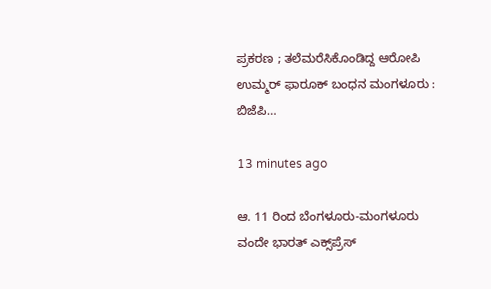ಪ್ರಕರಣ ; ತಲೆಮರೆಸಿಕೊಂಡಿದ್ದ ಆರೋಪಿ ಉಮ್ಮರ್ ಫಾರೂಕ್ ಬಂಧನ ಮಂಗಳೂರು : ಬಿಜೆಪಿ…

13 minutes ago

ಆ. 11 ರಿಂದ ಬೆಂಗಳೂರು-ಮಂಗಳೂರು ವಂದೇ ಭಾರತ್ ಎಕ್ಸ್‌ಪ್ರೆಸ್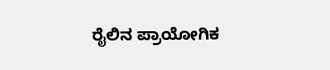ರೈಲಿನ ಪ್ರಾಯೋಗಿಕ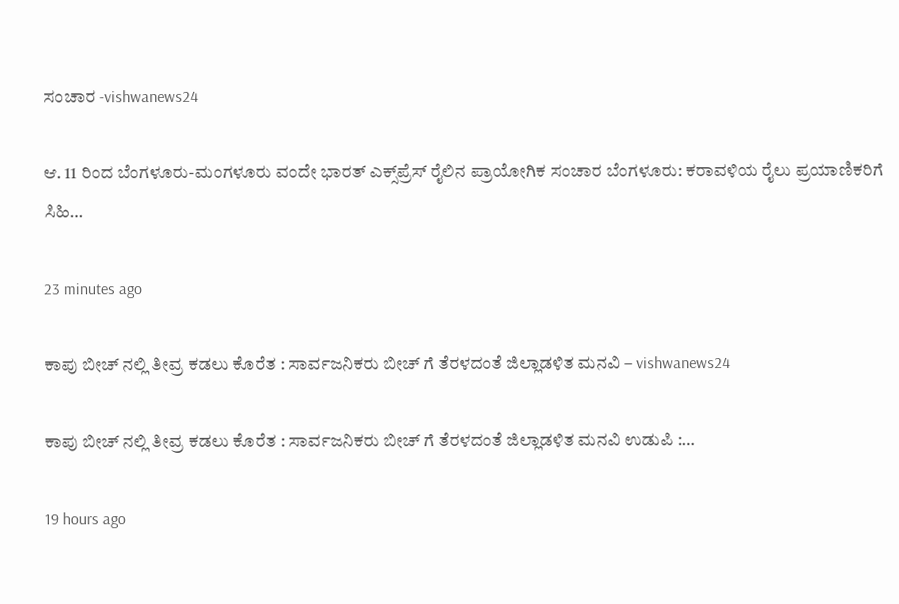ಸಂಚಾರ -vishwanews24

ಆ. 11 ರಿಂದ ಬೆಂಗಳೂರು-ಮಂಗಳೂರು ವಂದೇ ಭಾರತ್ ಎಕ್ಸ್‌ಪ್ರೆಸ್ ರೈಲಿನ ಪ್ರಾಯೋಗಿಕ ಸಂಚಾರ ಬೆಂಗಳೂರು: ಕರಾವಳಿಯ ರೈಲು ಪ್ರಯಾಣಿಕರಿಗೆ ಸಿಹಿ…

23 minutes ago

ಕಾಪು ಬೀಚ್ ನಲ್ಲಿ ತೀವ್ರ ಕಡಲು ಕೊರೆತ : ಸಾರ್ವಜನಿಕರು ಬೀಚ್‌ ಗೆ ತೆರಳದಂತೆ ಜಿಲ್ಲಾಡಳಿತ ಮನವಿ – vishwanews24

ಕಾಪು ಬೀಚ್ ನಲ್ಲಿ ತೀವ್ರ ಕಡಲು ಕೊರೆತ : ಸಾರ್ವಜನಿಕರು ಬೀಚ್‌ ಗೆ ತೆರಳದಂತೆ ಜಿಲ್ಲಾಡಳಿತ ಮನವಿ ಉಡುಪಿ :…

19 hours ago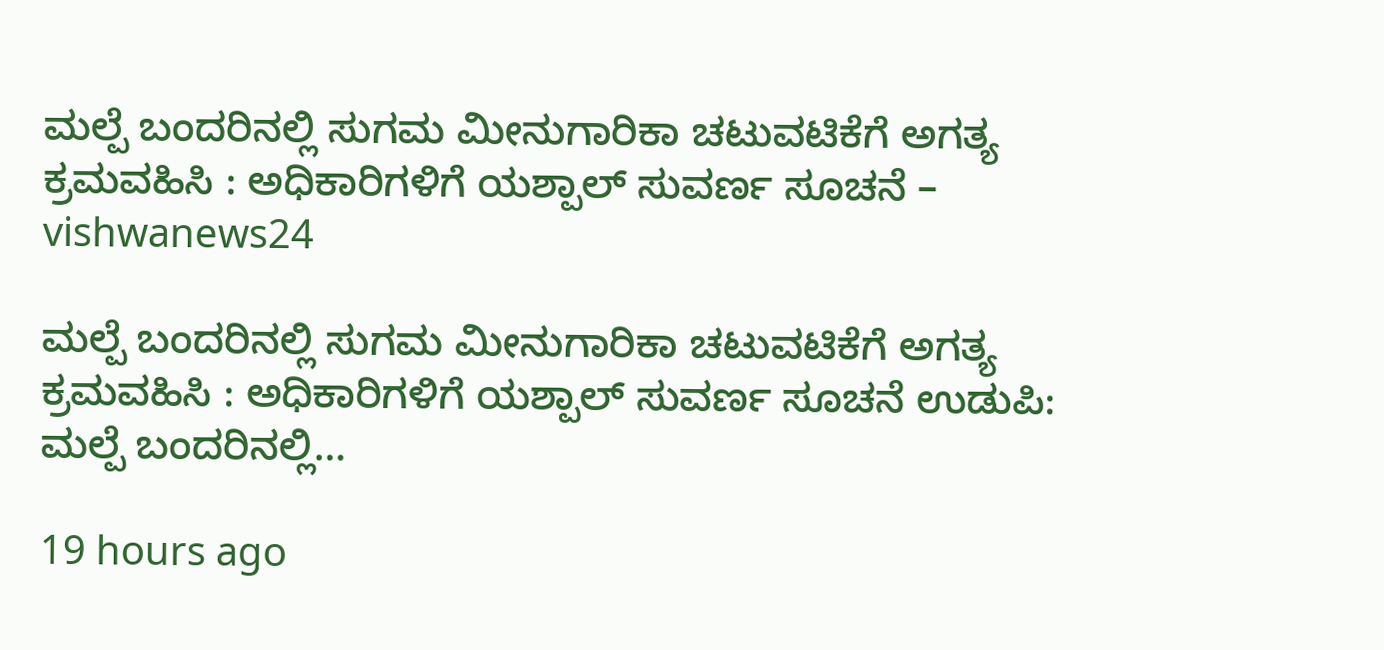ಮಲ್ಪೆ ಬಂದರಿನಲ್ಲಿ ಸುಗಮ ಮೀನುಗಾರಿಕಾ ಚಟುವಟಿಕೆಗೆ ಅಗತ್ಯ ಕ್ರಮವಹಿಸಿ : ಅಧಿಕಾರಿಗಳಿಗೆ ಯಶ್ಪಾಲ್ ಸುವರ್ಣ ಸೂಚನೆ – vishwanews24

ಮಲ್ಪೆ ಬಂದರಿನಲ್ಲಿ ಸುಗಮ ಮೀನುಗಾರಿಕಾ ಚಟುವಟಿಕೆಗೆ ಅಗತ್ಯ ಕ್ರಮವಹಿಸಿ : ಅಧಿಕಾರಿಗಳಿಗೆ ಯಶ್ಪಾಲ್ ಸುವರ್ಣ ಸೂಚನೆ ಉಡುಪಿ: ಮಲ್ಪೆ ಬಂದರಿನಲ್ಲಿ…

19 hours ago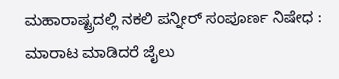ಮಹಾರಾಷ್ಟ್ರದಲ್ಲಿ ನಕಲಿ ಪನ್ನೀರ್ ಸಂಪೂರ್ಣ ನಿಷೇಧ : ಮಾರಾಟ ಮಾಡಿದರೆ ಜೈಲು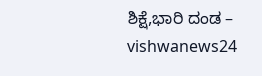ಶಿಕ್ಷೆ,ಭಾರಿ ದಂಡ – vishwanews24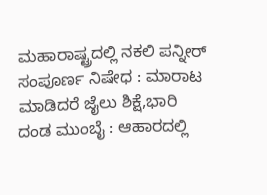ಮಹಾರಾಷ್ಟ್ರದಲ್ಲಿ ನಕಲಿ ಪನ್ನೀರ್ ಸಂಪೂರ್ಣ ನಿಷೇಧ : ಮಾರಾಟ ಮಾಡಿದರೆ ಜೈಲು ಶಿಕ್ಷೆ,ಭಾರಿ ದಂಡ ಮುಂಬೈ : ಆಹಾರದಲ್ಲಿ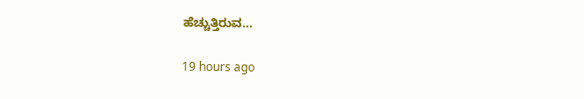ಹೆಚ್ಚುತ್ತಿರುವ…

19 hours ago